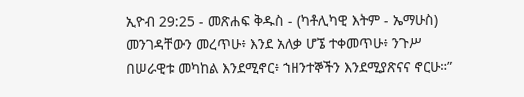ኢዮብ 29:25 - መጽሐፍ ቅዱስ - (ካቶሊካዊ እትም - ኤማሁስ) መንገዳቸውን መረጥሁ፥ እንደ አለቃ ሆኜ ተቀመጥሁ፥ ንጉሥ በሠራዊቱ መካከል እንደሚኖር፥ ኀዘንተኞችን እንደሚያጽናና ኖርሁ።”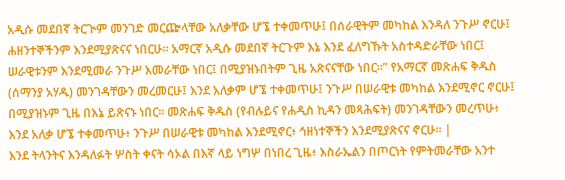አዲሱ መደበኛ ትርጒም መንገድ መርጬላቸው አለቃቸው ሆኜ ተቀመጥሁ፤ በሰራዊትም መካከል እንዳለ ንጉሥ ኖርሁ፤ ሐዘንተኞችንም እንደሚያጽናና ነበርሁ። አማርኛ አዲሱ መደበኛ ትርጉም እኔ እንደ ፈለግኹት አስተዳድራቸው ነበር፤ ሠራዊቱንም እንደሚመራ ንጉሥ እመራቸው ነበር፤ በሚያዝኑበትም ጊዜ አጽናናቸው ነበር።” የአማርኛ መጽሐፍ ቅዱስ (ሰማንያ አሃዱ) መንገዳቸውን መረመርሁ፤ እንደ አለቃም ሆኜ ተቀመጥሁ፤ ንጉሥ በሠራዊቱ መካከል እንደሚኖር ኖርሁ፤ በሚያዝኑም ጊዜ በእኔ ይጽናኑ ነበር። መጽሐፍ ቅዱስ (የብሉይና የሐዲስ ኪዳን መጻሕፍት) መንገዳቸውን መረጥሁ፥ እንደ አለቃ ሆኜ ተቀመጥሁ፥ ንጉሥ በሠራዊቱ መካከል እንደሚኖር፥ ኅዘነተኞችን እንደሚያጽናና ኖርሁ። |
እንደ ትላንትና እንዳለፉት ሦስት ቀናት ሳኦል በእኛ ላይ ነግሦ በነበረ ጊዜ፥ እስራኤልን በጦርነት የምትመራቸው አንተ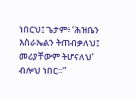ነበርህ፤ ጌታም፥ ‘ሕዝቤን እስራኤልን ትጠብቃለህ፤ መሪያቸውም ትሆናለህ’ ብሎህ ነበር።”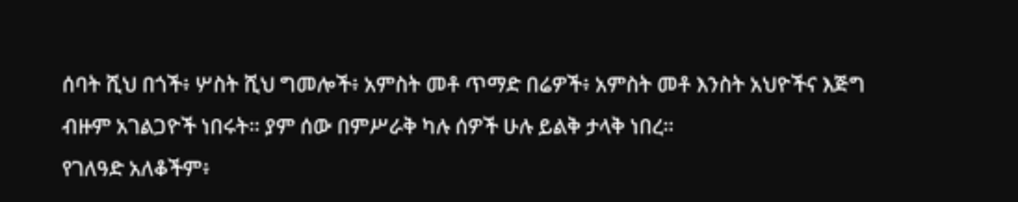ሰባት ሺህ በጎች፥ ሦስት ሺህ ግመሎች፥ አምስት መቶ ጥማድ በሬዎች፥ አምስት መቶ እንስት አህዮችና እጅግ ብዙም አገልጋዮች ነበሩት። ያም ሰው በምሥራቅ ካሉ ሰዎች ሁሉ ይልቅ ታላቅ ነበረ።
የገለዓድ አለቆችም፥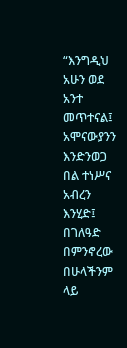“እንግዲህ አሁን ወደ አንተ መጥተናል፤ አሞናውያንን እንድንወጋ በል ተነሥና አብረን እንሂድ፤ በገለዓድ በምንኖረው በሁላችንም ላይ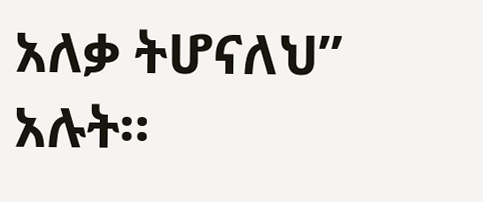አለቃ ትሆናለህ” አሉት።